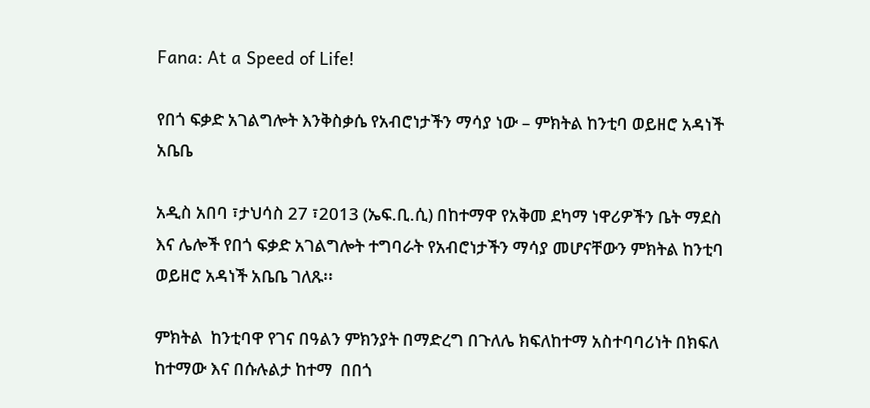Fana: At a Speed of Life!

የበጎ ፍቃድ አገልግሎት እንቅስቃሴ የአብሮነታችን ማሳያ ነው – ምክትል ከንቲባ ወይዘሮ አዳነች አቤቤ

አዲስ አበባ ፣ታህሳስ 27 ፣2013 (ኤፍ.ቢ.ሲ) በከተማዋ የአቅመ ደካማ ነዋሪዎችን ቤት ማደስ እና ሌሎች የበጎ ፍቃድ አገልግሎት ተግባራት የአብሮነታችን ማሳያ መሆናቸውን ምክትል ከንቲባ ወይዘሮ አዳነች አቤቤ ገለጹ፡፡

ምክትል  ከንቲባዋ የገና በዓልን ምክንያት በማድረግ በጉለሌ ክፍለከተማ አስተባባሪነት በክፍለ ከተማው እና በሱሉልታ ከተማ  በበጎ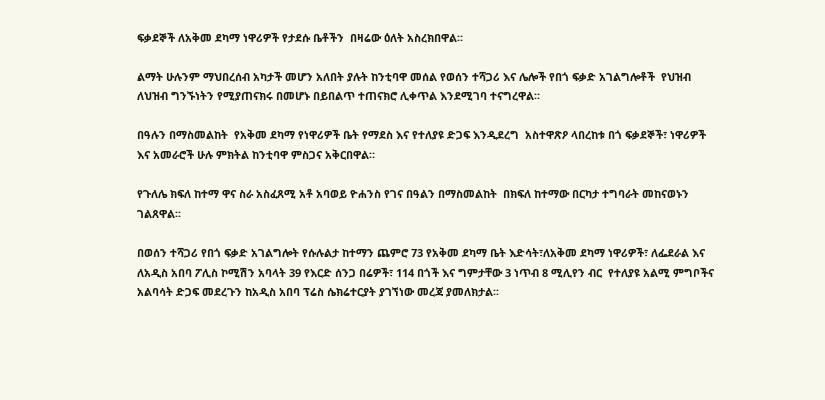ፍቃደኞች ለአቅመ ደካማ ነዋሪዎች የታደሱ ቤቶችን  በዛሬው ዕለት አስረክበዋል።

ልማት ሁሉንም ማህበረሰብ አካታች መሆን አለበት ያሉት ከንቲባዋ መሰል የወሰን ተሻጋሪ እና ሌሎች የበጎ ፍቃድ አገልግሎቶች  የህዝብ ለህዝብ ግንኙነትን የሚያጠናክሩ በመሆኑ በይበልጥ ተጠናክሮ ሊቀጥል እንደሚገባ ተናግረዋል።

በዓሉን በማስመልከት  የአቅመ ደካማ የነዋሪዎች ቤት የማደስ እና የተለያዩ ድጋፍ እንዲደረግ  አስተዋጽዖ ላበረከቱ በጎ ፍቃደኞች፣ ነዋሪዎች እና አመራሮች ሁሉ ምክትል ከንቲባዋ ምስጋና አቅርበዋል።

የጉለሌ ክፍለ ከተማ ዋና ስራ አስፈጸሚ አቶ አባወይ ዮሐንስ የገና በዓልን በማስመልከት  በክፍለ ከተማው በርካታ ተግባራት መከናወኑን ገልጸዋል፡፡

በወሰን ተሻጋሪ የበጎ ፍቃድ አገልግሎት የሱሉልታ ከተማን ጨምሮ 73 የአቅመ ደካማ ቤት እድሳት፣ለአቅመ ደካማ ነዋሪዎች፣ ለፌደራል እና ለአዲስ አበባ ፖሊስ ኮሚሽን አባላት 39 የእርድ ሰንጋ በሬዎች፣ 114 በጎች እና ግምታቸው 3 ነጥብ 8 ሚሊየን ብር  የተለያዩ አልሚ ምግቦችና አልባሳት ድጋፍ መደረጉን ከአዲስ አበባ ፕሬስ ሴክሬተርያት ያገኘነው መረጃ ያመለክታል፡፡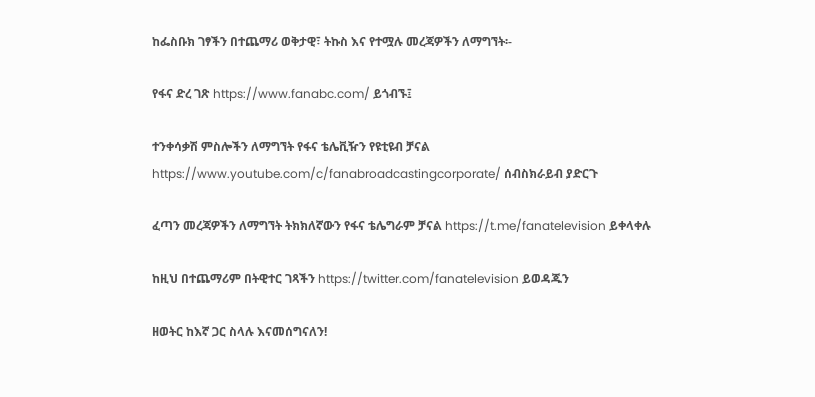ከፌስቡክ ገፃችን በተጨማሪ ወቅታዊ፣ ትኩስ እና የተሟሉ መረጃዎችን ለማግኘት፡-

የፋና ድረ ገጽ https://www.fanabc.com/ ይጎብኙ፤

ተንቀሳቃሽ ምስሎችን ለማግኘት የፋና ቴሌቪዥን የዩቲዩብ ቻናል https://www.youtube.com/c/fanabroadcastingcorporate/ ሰብስክራይብ ያድርጉ

ፈጣን መረጃዎችን ለማግኘት ትክክለኛውን የፋና ቴሌግራም ቻናል https://t.me/fanatelevision ይቀላቀሉ

ከዚህ በተጨማሪም በትዊተር ገጻችን https://twitter.com/fanatelevision ይወዳጁን

ዘወትር ከእኛ ጋር ስላሉ እናመሰግናለን!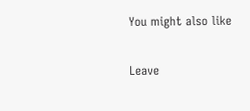You might also like

Leave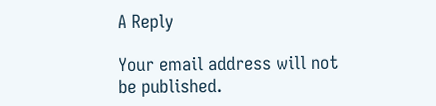A Reply

Your email address will not be published.